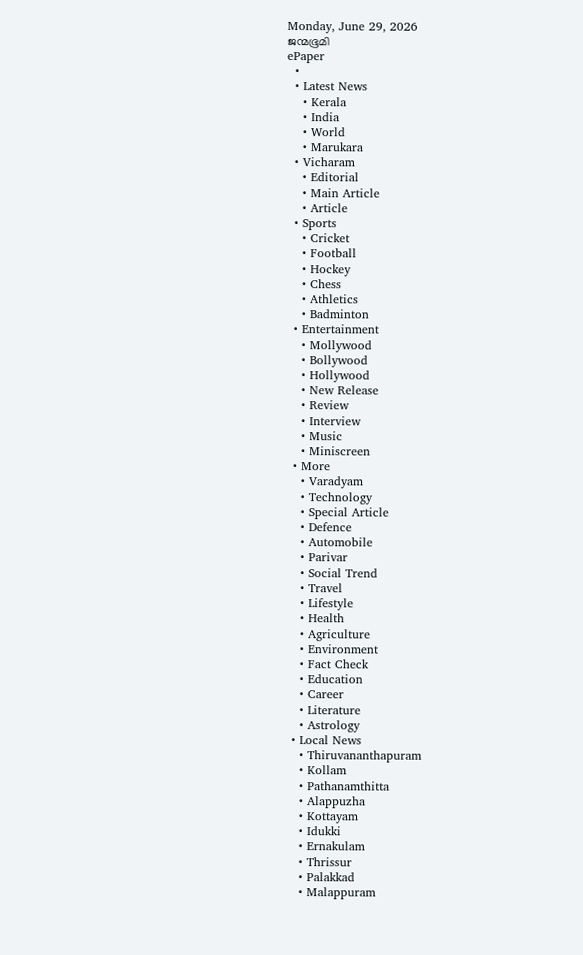Monday, June 29, 2026
ജന്മഭൂമി
ePaper
  •
  • Latest News
    • Kerala
    • India
    • World
    • Marukara
  • Vicharam
    • Editorial
    • Main Article
    • Article
  • Sports
    • Cricket
    • Football
    • Hockey
    • Chess
    • Athletics
    • Badminton
  • Entertainment
    • Mollywood
    • Bollywood
    • Hollywood
    • New Release
    • Review
    • Interview
    • Music
    • Miniscreen
  • More
    • Varadyam
    • Technology
    • Special Article
    • Defence
    • Automobile
    • Parivar
    • Social Trend
    • Travel
    • Lifestyle
    • Health
    • Agriculture
    • Environment
    • Fact Check
    • Education
    • Career
    • Literature
    • Astrology
  • Local News
    • Thiruvananthapuram
    • Kollam
    • Pathanamthitta
    • Alappuzha
    • Kottayam
    • Idukki
    • Ernakulam
    • Thrissur
    • Palakkad
    • Malappuram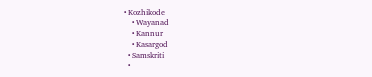• Kozhikode
    • Wayanad
    • Kannur
    • Kasargod
  • Samskriti
  •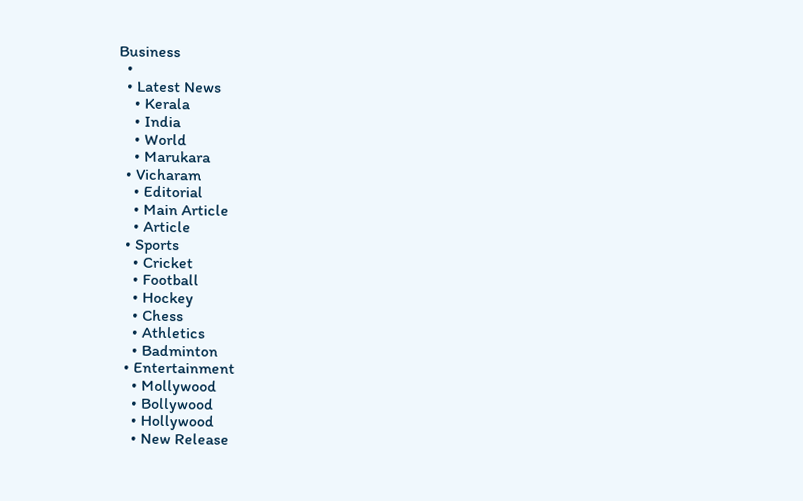Business
  •
  • Latest News
    • Kerala
    • India
    • World
    • Marukara
  • Vicharam
    • Editorial
    • Main Article
    • Article
  • Sports
    • Cricket
    • Football
    • Hockey
    • Chess
    • Athletics
    • Badminton
  • Entertainment
    • Mollywood
    • Bollywood
    • Hollywood
    • New Release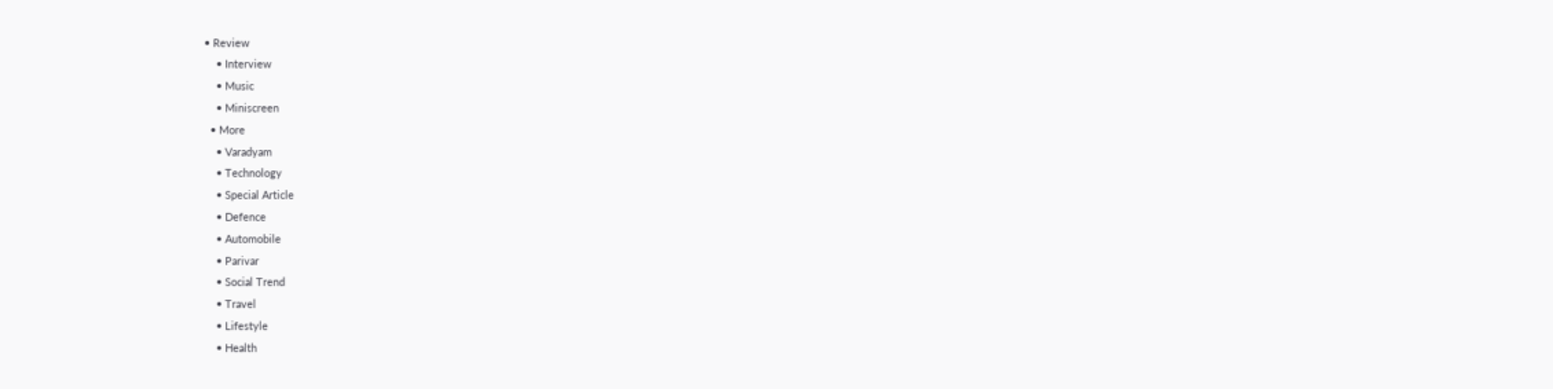• Review
    • Interview
    • Music
    • Miniscreen
  • More
    • Varadyam
    • Technology
    • Special Article
    • Defence
    • Automobile
    • Parivar
    • Social Trend
    • Travel
    • Lifestyle
    • Health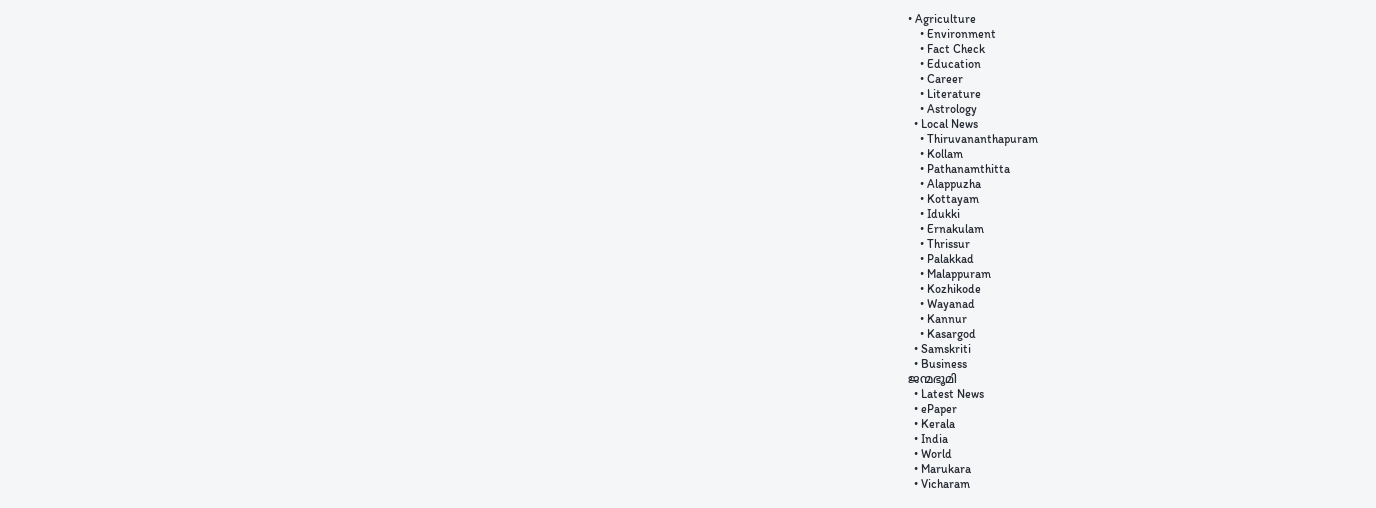• Agriculture
    • Environment
    • Fact Check
    • Education
    • Career
    • Literature
    • Astrology
  • Local News
    • Thiruvananthapuram
    • Kollam
    • Pathanamthitta
    • Alappuzha
    • Kottayam
    • Idukki
    • Ernakulam
    • Thrissur
    • Palakkad
    • Malappuram
    • Kozhikode
    • Wayanad
    • Kannur
    • Kasargod
  • Samskriti
  • Business
ജന്മഭൂമി
  • Latest News
  • ePaper
  • Kerala
  • India
  • World
  • Marukara
  • Vicharam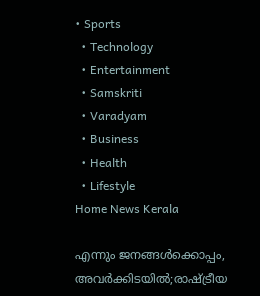• Sports
  • Technology
  • Entertainment
  • Samskriti
  • Varadyam
  • Business
  • Health
  • Lifestyle
Home News Kerala

എന്നും ജനങ്ങള്‍ക്കൊപ്പം, അവര്‍ക്കിടയില്‍;രാഷ്‌ട്രീയ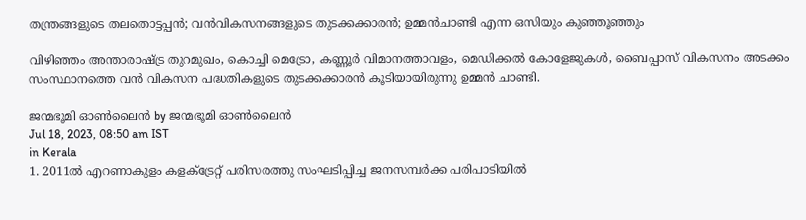തന്ത്രങ്ങളുടെ തലതൊട്ടപ്പന്‍; വന്‍വികസനങ്ങളുടെ തുടക്കക്കാരന്‍; ഉമ്മന്‍ചാണ്ടി എന്ന ഒസിയും കുഞ്ഞൂഞ്ഞും

വിഴിഞ്ഞം അന്താരാഷ്‌ട്ര തുറമുഖം, കൊച്ചി മെട്രോ, കണ്ണൂര്‍ വിമാനത്താവളം, മെഡിക്കല്‍ കോളേജുകള്‍, ബൈപ്പാസ് വികസനം അടക്കം സംസ്ഥാനത്തെ വന്‍ വികസന പദ്ധതികളുടെ തുടക്കക്കാരന്‍ കൂടിയായിരുന്നു ഉമ്മന്‍ ചാണ്ടി.

ജന്മഭൂമി ഓണ്‍ലൈന്‍ by ജന്മഭൂമി ഓണ്‍ലൈന്‍
Jul 18, 2023, 08:50 am IST
in Kerala
1. 2011ല്‍ എറണാകുളം കളക്ട്രേറ്റ് പരിസരത്തു സംഘടിപ്പിച്ച ജനസമ്പര്‍ക്ക പരിപാടിയില്‍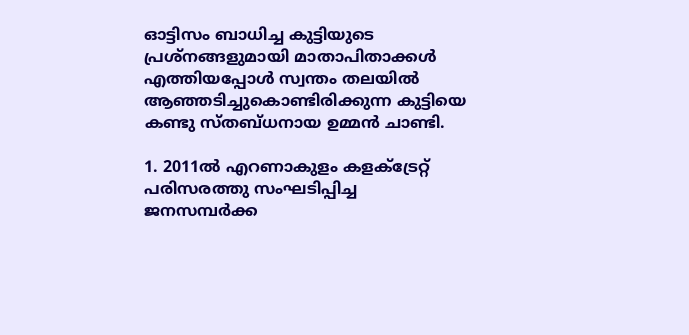ഓട്ടിസം ബാധിച്ച കുട്ടിയുടെ പ്രശ്‌നങ്ങളുമായി മാതാപിതാക്കള്‍ എത്തിയപ്പോള്‍ സ്വന്തം തലയില്‍ ആഞ്ഞടിച്ചുകൊണ്ടിരിക്കുന്ന കുട്ടിയെ കണ്ടു സ്തബ്ധനായ ഉമ്മന്‍ ചാണ്ടി.

1. 2011ല്‍ എറണാകുളം കളക്ട്രേറ്റ് പരിസരത്തു സംഘടിപ്പിച്ച ജനസമ്പര്‍ക്ക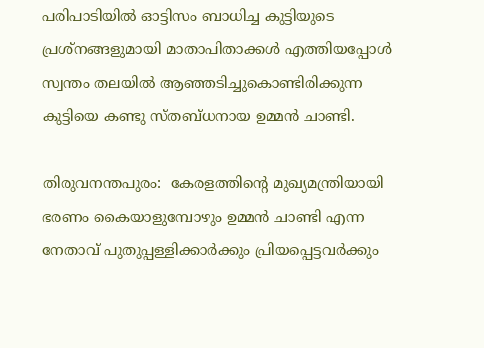പരിപാടിയില്‍ ഓട്ടിസം ബാധിച്ച കുട്ടിയുടെ പ്രശ്‌നങ്ങളുമായി മാതാപിതാക്കള്‍ എത്തിയപ്പോള്‍ സ്വന്തം തലയില്‍ ആഞ്ഞടിച്ചുകൊണ്ടിരിക്കുന്ന കുട്ടിയെ കണ്ടു സ്തബ്ധനായ ഉമ്മന്‍ ചാണ്ടി.

തിരുവനന്തപുരം:  കേരളത്തിന്റെ മുഖ്യമന്ത്രിയായി ഭരണം കൈയാളുമ്പോഴും ഉമ്മന്‍ ചാണ്ടി എന്ന നേതാവ് പുതുപ്പള്ളിക്കാര്‍ക്കും പ്രിയപ്പെട്ടവര്‍ക്കും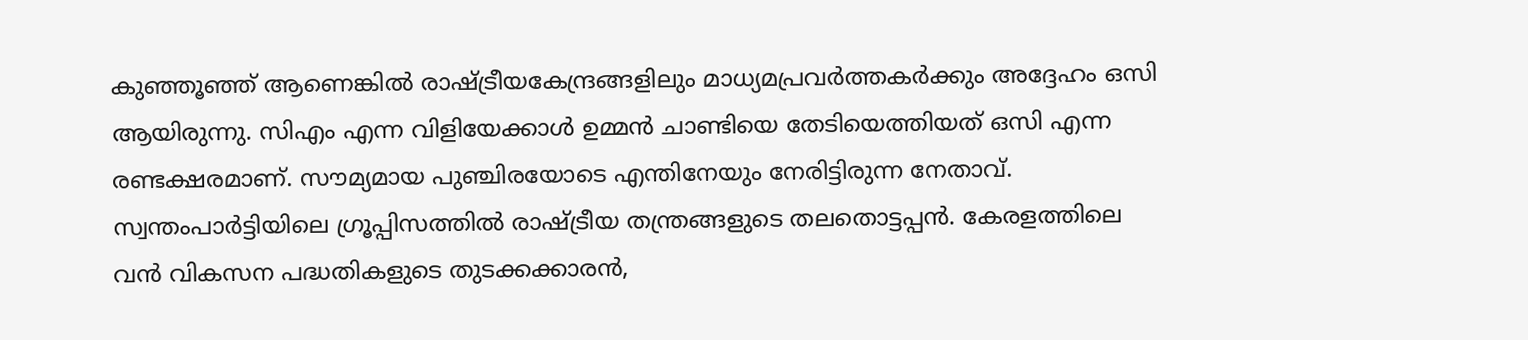കുഞ്ഞൂഞ്ഞ് ആണെങ്കില്‍ രാഷ്‌ട്രീയകേന്ദ്രങ്ങളിലും മാധ്യമപ്രവര്‍ത്തകര്‍ക്കും അദ്ദേഹം ഒസി ആയിരുന്നു. സിഎം എന്ന വിളിയേക്കാള്‍ ഉമ്മന്‍ ചാണ്ടിയെ തേടിയെത്തിയത് ഒസി എന്ന രണ്ടക്ഷരമാണ്. സൗമ്യമായ പുഞ്ചിരയോടെ എന്തിനേയും നേരിട്ടിരുന്ന നേതാവ്. സ്വന്തംപാര്‍ട്ടിയിലെ ഗ്രൂപ്പിസത്തില്‍ രാഷ്‌ട്രീയ തന്ത്രങ്ങളുടെ തലതൊട്ടപ്പന്‍. കേരളത്തിലെ വന്‍ വികസന പദ്ധതികളുടെ തുടക്കക്കാരന്‍,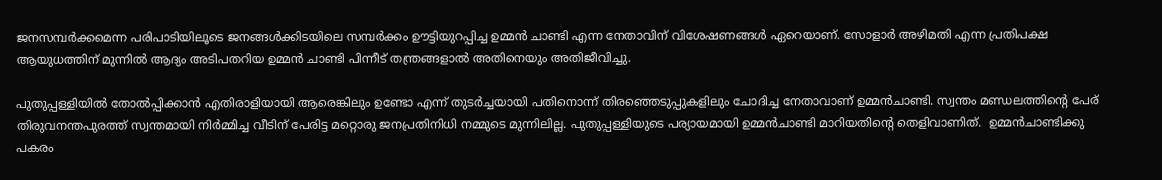ജനസമ്പര്‍ക്കമെന്ന പരിപാടിയിലൂടെ ജനങ്ങള്‍ക്കിടയിലെ സമ്പര്‍ക്കം ഊട്ടിയുറപ്പിച്ച ഉമ്മന്‍ ചാണ്ടി എന്ന നേതാവിന് വിശേഷണങ്ങള്‍ ഏറെയാണ്. സോളാര്‍ അഴിമതി എന്ന പ്രതിപക്ഷ ആയുധത്തിന് മുന്നില്‍ ആദ്യം അടിപതറിയ ഉമ്മന്‍ ചാണ്ടി പിന്നീട് തന്ത്രങ്ങളാല്‍ അതിനെയും അതിജീവിച്ചു.

പുതുപ്പള്ളിയില്‍ തോല്‍പ്പിക്കാന്‍ എതിരാളിയായി ആരെങ്കിലും ഉണ്ടോ എന്ന് തുടര്‍ച്ചയായി പതിനൊന്ന് തിരഞ്ഞെടുപ്പുകളിലും ചോദിച്ച നേതാവാണ് ഉമ്മന്‍ചാണ്ടി. സ്വന്തം മണ്ഡലത്തിന്റെ പേര് തിരുവനന്തപുരത്ത് സ്വന്തമായി നിര്‍മ്മിച്ച വീടിന് പേരിട്ട മറ്റൊരു ജനപ്രതിനിധി നമ്മുടെ മുന്നിലില്ല. പുതുപ്പള്ളിയുടെ പര്യായമായി ഉമ്മന്‍ചാണ്ടി മാറിയതിന്റെ തെളിവാണിത്.  ഉമ്മന്‍ചാണ്ടിക്കു പകരം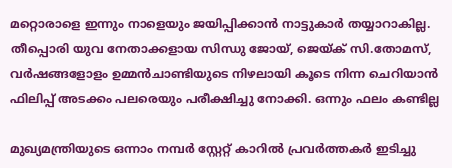മറ്റൊരാളെ ഇന്നും നാളെയും ജയിപ്പിക്കാന്‍ നാട്ടുകാര്‍ തയ്യാറാകില്ല. തീപ്പൊരി യുവ നേതാക്കളായ സിന്ധു ജോയ്, ജെയ്‌ക് സി.തോമസ്, വര്‍ഷങ്ങളോളം ഉമ്മന്‍ചാണ്ടിയുടെ നിഴലായി കൂടെ നിന്ന ചെറിയാന്‍ ഫിലിപ്പ് അടക്കം പലരെയും പരീക്ഷിച്ചു നോക്കി. ഒന്നും ഫലം കണ്ടില്ല

മുഖ്യമന്ത്രിയുടെ ഒന്നാം നമ്പര്‍ സ്റ്റേറ്റ് കാറില്‍ പ്രവര്‍ത്തകര്‍ ഇടിച്ചു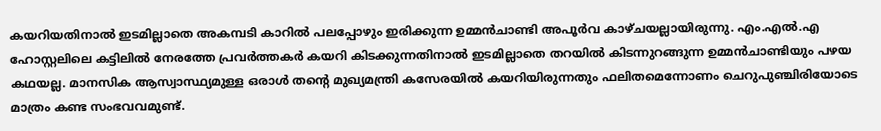കയറിയതിനാല്‍ ഇടമില്ലാതെ അകമ്പടി കാറില്‍ പലപ്പോഴും ഇരിക്കുന്ന ഉമ്മന്‍ചാണ്ടി അപൂര്‍വ കാഴ്ചയല്ലായിരുന്നു. എം.എല്‍.എ ഹോസ്റ്റലിലെ കട്ടിലില്‍ നേരത്തേ പ്രവര്‍ത്തകര്‍ കയറി കിടക്കുന്നതിനാല്‍ ഇടമില്ലാതെ തറയില്‍ കിടന്നുറങ്ങുന്ന ഉമ്മന്‍ചാണ്ടിയും പഴയ കഥയല്ല. മാനസിക ആസ്വാസ്ഥ്യമുള്ള ഒരാള്‍ തന്റെ മുഖ്യമന്ത്രി കസേരയില്‍ കയറിയിരുന്നതും ഫലിതമെന്നോണം ചെറുപുഞ്ചിരിയോടെ മാത്രം കണ്ട സംഭവവമുണ്ട്.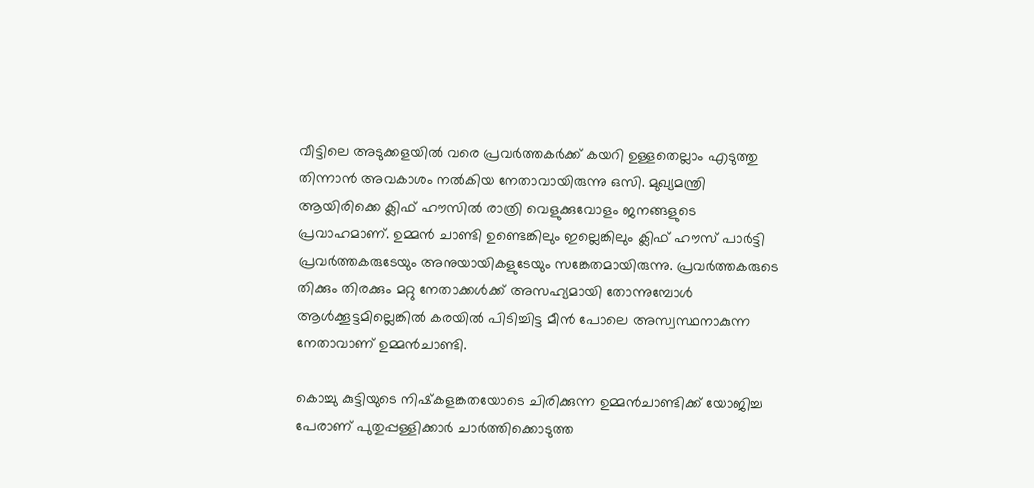വീട്ടിലെ അടുക്കളയില്‍ വരെ പ്രവര്‍ത്തകര്‍ക്ക് കയറി ഉള്ളതെല്ലാം എടുത്തു തിന്നാന്‍ അവകാശം നല്‍കിയ നേതാവായിരുന്നു ഒസി. മുഖ്യമന്ത്രി ആയിരിക്കെ ക്ലിഫ് ഹൗസില്‍ രാത്രി വെളുക്കുവോളം ജനങ്ങളുടെ പ്രവാഹമാണ്. ഉമ്മന്‍ ചാണ്ടി ഉണ്ടെങ്കിലും ഇല്ലെങ്കിലും ക്ലിഫ് ഹൗസ് പാര്‍ട്ടി പ്രവര്‍ത്തകരുടേയും അനുയായികളുടേയും സങ്കേതമായിരുന്നു. പ്രവര്‍ത്തകരുടെ തിക്കും തിരക്കും മറ്റു നേതാക്കള്‍ക്ക് അസഹ്യമായി തോന്നുമ്പോള്‍ ആള്‍ക്കൂട്ടമില്ലെങ്കില്‍ കരയില്‍ പിടിച്ചിട്ട മീന്‍ പോലെ അസ്വസ്ഥനാകുന്ന നേതാവാണ് ഉമ്മന്‍ചാണ്ടി.

കൊച്ചു കുട്ടിയുടെ നിഷ്‌കളങ്കതയോടെ ചിരിക്കുന്ന ഉമ്മന്‍ചാണ്ടിക്ക് യോജിച്ച പേരാണ് പുതുപ്പള്ളിക്കാര്‍ ചാര്‍ത്തിക്കൊടുത്ത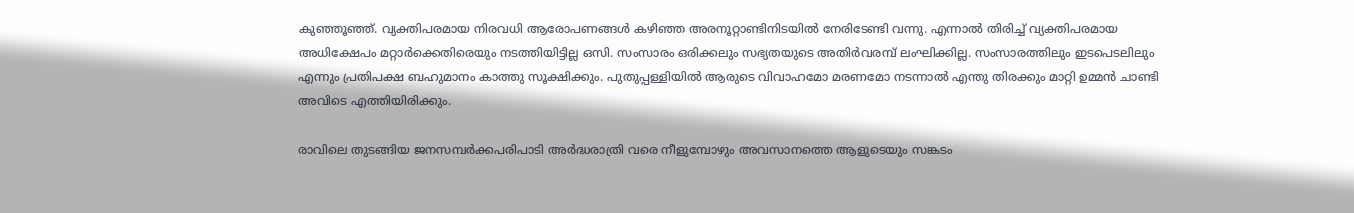കുഞ്ഞൂഞ്ഞ്. വ്യക്തിപരമായ നിരവധി ആരോപണങ്ങള്‍ കഴിഞ്ഞ അരനൂറ്റാണ്ടിനിടയില്‍ നേരിടേണ്ടി വന്നു. എന്നാല്‍ തിരിച്ച് വ്യക്തിപരമായ അധിക്ഷേപം മറ്റാര്‍ക്കെതിരെയും നടത്തിയിട്ടില്ല ഒസി. സംസാരം ഒരിക്കലും സഭ്യതയുടെ അതിര്‍വരമ്പ് ലംഘിക്കില്ല. സംസാരത്തിലും ഇടപെടലിലും എന്നും പ്രതിപക്ഷ ബഹുമാനം കാത്തു സൂക്ഷിക്കും. പുതുപ്പള്ളിയില്‍ ആരുടെ വിവാഹമോ മരണമോ നടന്നാല്‍ എന്തു തിരക്കും മാറ്റി ഉമ്മന്‍ ചാണ്ടി അവിടെ എത്തിയിരിക്കും.

രാവിലെ തുടങ്ങിയ ജനസമ്പര്‍ക്കപരിപാടി അര്‍ദ്ധരാത്രി വരെ നീളുമ്പോഴും അവസാനത്തെ ആളുടെയും സങ്കടം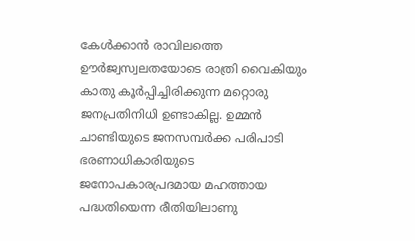കേള്‍ക്കാന്‍ രാവിലത്തെ ഊര്‍ജ്വസ്വലതയോടെ രാത്രി വൈകിയും കാതു കൂര്‍പ്പിച്ചിരിക്കുന്ന മറ്റൊരു ജനപ്രതിനിധി ഉണ്ടാകില്ല. ഉമ്മന്‍ ചാണ്ടിയുടെ ജനസമ്പര്‍ക്ക പരിപാടി ഭരണാധികാരിയുടെ ജനോപകാരപ്രദമായ മഹത്തായ പദ്ധതിയെന്ന രീതിയിലാണു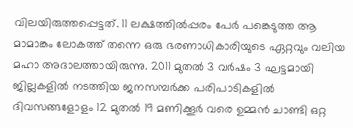വിലയിരുത്തപ്പെട്ടത്. 11 ലക്ഷത്തില്‍പ്പരം പേര്‍ പങ്കെടുത്ത ആ മാമാങ്കം ലോകത്ത് തന്നെ ഒരു ഭരണാധികാരിയുടെ ഏറ്റവും വലിയ മഹാ അദാലത്തായിരുന്നു. 2011 മുതല്‍ 3 വര്‍ഷം 3 ഘട്ടമായി ജില്ലകളില്‍ നടത്തിയ ജനസമ്പര്‍ക്ക പരിപാടികളില്‍ ദിവസങ്ങളോളം 12 മുതല്‍ 19 മണിക്കൂര്‍ വരെ ഉമ്മന്‍ ചാണ്ടി ഒറ്റ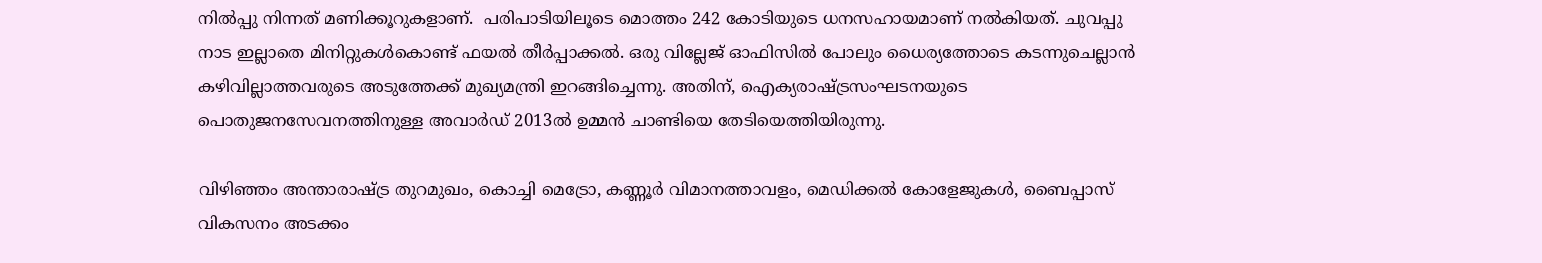നില്‍പ്പു നിന്നത് മണിക്കൂറുകളാണ്.  പരിപാടിയിലൂടെ മൊത്തം 242 കോടിയുടെ ധനസഹായമാണ് നല്‍കിയത്. ചുവപ്പു നാട ഇല്ലാതെ മിനിറ്റുകള്‍കൊണ്ട് ഫയല്‍ തീര്‍പ്പാക്കല്‍. ഒരു വില്ലേജ് ഓഫിസില്‍ പോലും ധൈര്യത്തോടെ കടന്നുചെല്ലാന്‍ കഴിവില്ലാത്തവരുടെ അടുത്തേക്ക് മുഖ്യമന്ത്രി ഇറങ്ങിച്ചെന്നു. അതിന്, ഐക്യരാഷ്‌ട്രസംഘടനയുടെ പൊതുജനസേവനത്തിനുള്ള അവാര്‍ഡ് 2013ല്‍ ഉമ്മന്‍ ചാണ്ടിയെ തേടിയെത്തിയിരുന്നു.

വിഴിഞ്ഞം അന്താരാഷ്‌ട്ര തുറമുഖം, കൊച്ചി മെട്രോ, കണ്ണൂര്‍ വിമാനത്താവളം, മെഡിക്കല്‍ കോളേജുകള്‍, ബൈപ്പാസ് വികസനം അടക്കം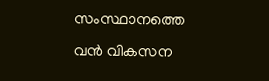സംസ്ഥാനത്തെ വന്‍ വികസന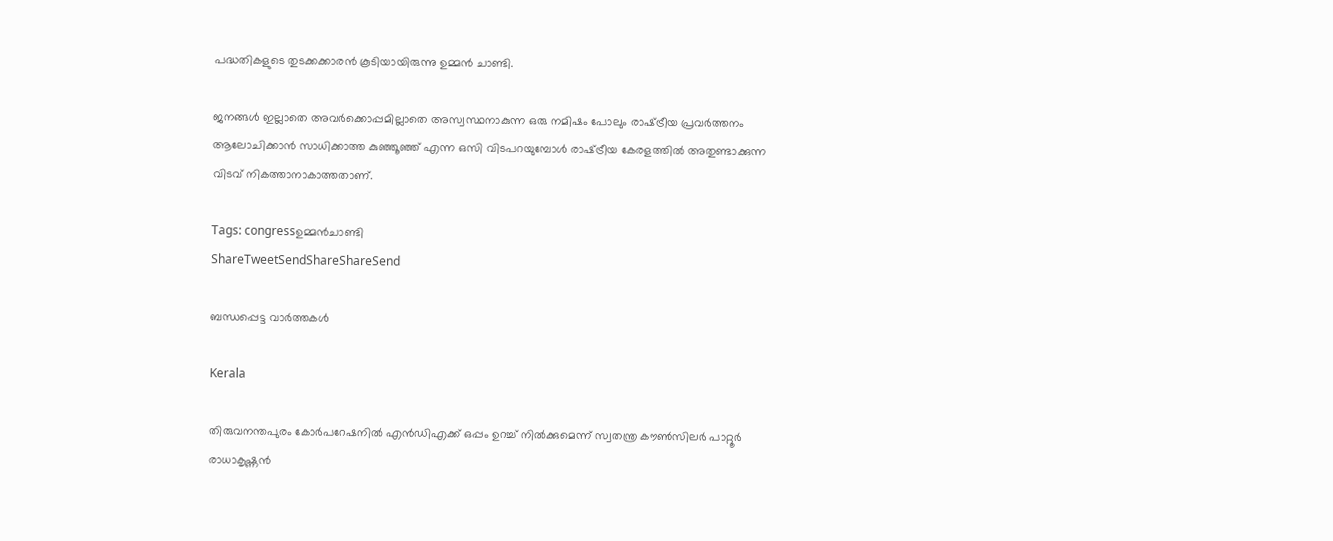പദ്ധതികളുടെ തുടക്കക്കാരന്‍ കൂടിയായിരുന്നു ഉമ്മന്‍ ചാണ്ടി.

ജനങ്ങള്‍ ഇല്ലാതെ അവര്‍ക്കൊപ്പമില്ലാതെ അസ്വസ്ഥനാകുന്ന ഒരു നമിഷം പോലും രാഷ്‌ട്രീയ പ്രവര്‍ത്തനം ആലോചിക്കാന്‍ സാധിക്കാത്ത കുഞ്ഞൂഞ്ഞ് എന്ന ഒസി വിടപറയുമ്പോള്‍ രാഷ്‌ട്രീയ കേരളത്തില്‍ അതുണ്ടാക്കുന്ന വിടവ് നികത്താനാകാത്തതാണ്.

Tags: congressഉമ്മന്‍ചാണ്ടി
ShareTweetSendShareShareSend

ബന്ധപ്പെട്ട വാര്‍ത്തകള്‍

Kerala

തിരുവനന്തപുരം കോര്‍പറേഷനില്‍ എന്‍ഡിഎക്ക് ഒപ്പം ഉറച്ച് നില്‍ക്കുമെന്ന് സ്വതന്ത്ര കൗണ്‍സിലര്‍ പാറ്റൂര്‍ രാധാകൃഷ്ണന്‍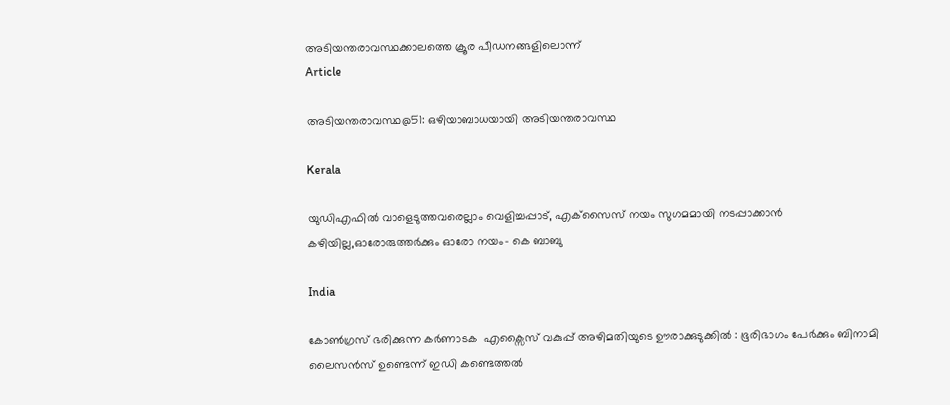അടിയന്തരാവസ്ഥക്കാലത്തെ ക്രൂര പീഡനങ്ങളിലൊന്ന്‌
Article

അടിയന്തരാവസ്ഥ@51: ഒഴിയാബാധയായി അടിയന്തരാവസ്ഥ

Kerala

യുഡിഎഫില്‍ വാളെടുത്തവരെല്ലാം വെളിച്ചപ്പാട്, എക്‌സൈസ് നയം സുഗമമായി നടപ്പാക്കാന്‍ കഴിയില്ല,ഓരോരുത്തര്‍ക്കും ഓരോ നയം- കെ ബാബു

India

കോൺഗ്രസ് ഭരിക്കുന്ന കർണാടക  എക്സൈസ് വകുപ്പ് അഴിമതിയുടെ ഊരാക്കുടുക്കിൽ : ഭൂരിഭാഗം പേര്‍ക്കും ബിനാമി ലൈസന്‍സ് ഉണ്ടെന്ന് ഇഡി കണ്ടെത്തൽ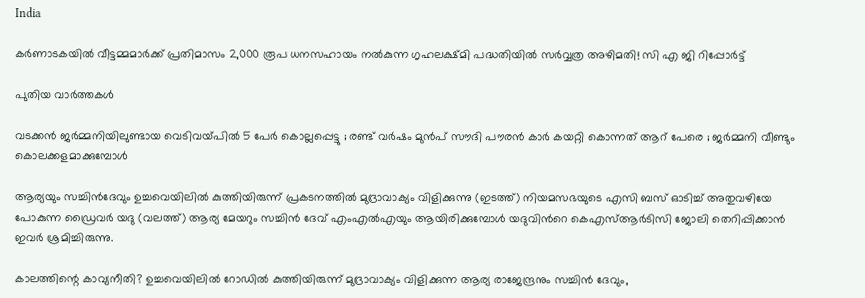India

കർണാടകയിൽ വീട്ടമ്മമാർക്ക് പ്രതിമാസം 2,000 രൂപ ധനസഹായം നൽകുന്ന ഗൃഹലക്ഷ്മി പദ്ധതിയിൽ സർവ്വത്ര അഴിമതി! സി എ ജി റിപ്പോർട്ട്

പുതിയ വാര്‍ത്തകള്‍

വടക്കൻ ജർമ്മനിയിലുണ്ടായ വെടിവയ്‌പിൽ 5 പേർ കൊല്ലപ്പെട്ടു ; രണ്ട് വർഷം മുൻപ് സൗദി പൗരൻ കാർ കയറ്റി കൊന്നത് ആറ് പേരെ ; ജർമ്മനി വീണ്ടും കൊലക്കളമാക്കുമ്പോൾ

ആര്യയും സച്ചിന്‍ദേവും ഉച്ചവെയിലില്‍ കുത്തിയിരുന്ന് പ്രകടനത്തില്‍ മുദ്രാവാക്യം വിളിക്കുന്നു (ഇടത്ത്) നിയമസഭയുടെ എസി ബസ് ഓടിച്ച് അതുവഴിയേ പോകുന്ന ഡ്രൈവര്‍ യദു (വലത്ത്) ആര്യ മേയറും സച്ചിന്‍ ദേവ് എംഎല്‍എയും ആയിരിക്കുമ്പോള്‍ യദുവിന്‍റെ കെഎസ്ആര്‍ടിസി ജോലി തെറിപ്പിക്കാന്‍ ഇവര്‍ ശ്രമിച്ചിരുന്നു.

കാലത്തിന്റെ കാവ്യനീതി? ഉച്ചവെയിലില്‍ റോഡില്‍ കുത്തിയിരുന്ന് മുദ്രാവാക്യം വിളിക്കുന്ന ആര്യ രാജേന്ദ്രനും സച്ചിന്‍ ദേവും,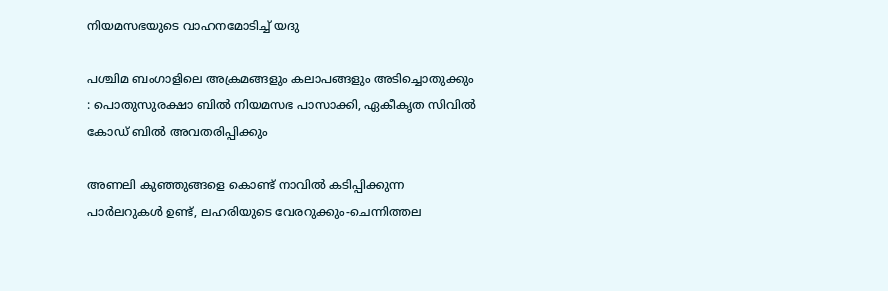നിയമസഭയുടെ വാഹനമോടിച്ച് യദു

പശ്ചിമ ബംഗാളിലെ അക്രമങ്ങളും കലാപങ്ങളും അടിച്ചൊതുക്കും : പൊതുസുരക്ഷാ ബിൽ നിയമസഭ പാസാക്കി, ഏകീകൃത സിവിൽ കോഡ് ബിൽ അവതരിപ്പിക്കും

അണലി കുഞ്ഞുങ്ങളെ കൊണ്ട് നാവില്‍ കടിപ്പിക്കുന്ന പാര്‍ലറുകള്‍ ഉണ്ട്, ലഹരിയുടെ വേരറുക്കും-ചെന്നിത്തല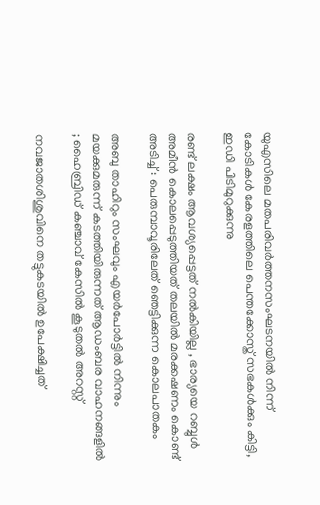യുഎസിലെ മതപരിവര്‍ത്തനസംഘടനയില്‍ നിന്ന് കോടികള്‍ കേരളത്തിലെ പെന്തക്കോസ്ത് സഭകള്‍ക്കും കിട്ടി, ഇഡി പിടിമുറുക്കുന്നു

രണ്ട് ലക്ഷം ആവശ്യപ്പെട്ടത് നൽകിയില്ല , ഭാര്യയെ റബ്ബുൾ അമീൻ കൊലപ്പെടുത്തിയത് തലയിൽ മരക്കഷണം കൊണ്ട് അടിച്ച് : പെരുമ്പാവൂരിലേത് ഞെട്ടിക്കുന്ന കൊലപാതകം

അബു താഹിറും സംഘവും എയർപോർട്ടിൽ നിന്നും മയക്കുമരുന്ന് കടത്തിയിരുന്നത് ആഡംബര വാഹനങ്ങളിൽ ; ഹൈബ്രിഡ് കഞ്ചാവ് കേസിൽ കൂടുതൽ അറസ്റ്റ്

നവജാതശിശുവിനെ തട്ടുകടയില്‍ ഉപേക്ഷിച്ചത്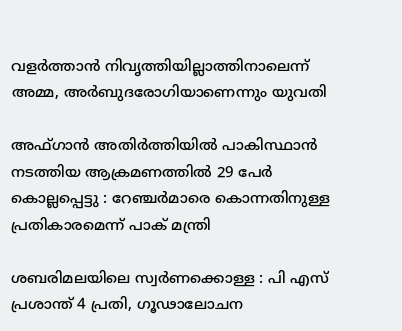വളര്‍ത്താന്‍ നിവൃത്തിയില്ലാത്തിനാലെന്ന് അമ്മ, അര്‍ബുദരോഗിയാണെന്നും യുവതി

അഫ്ഗാൻ അതിർത്തിയിൽ പാകിസ്ഥാൻ നടത്തിയ ആക്രമണത്തിൽ 29 പേർ കൊല്ലപ്പെട്ടു : റേഞ്ചർമാരെ കൊന്നതിനുള്ള പ്രതികാരമെന്ന് പാക് മന്ത്രി

ശബരിമലയിലെ സ്വര്‍ണക്കൊള്ള : പി എസ് പ്രശാന്ത് 4 പ്രതി, ഗൂഢാലോചന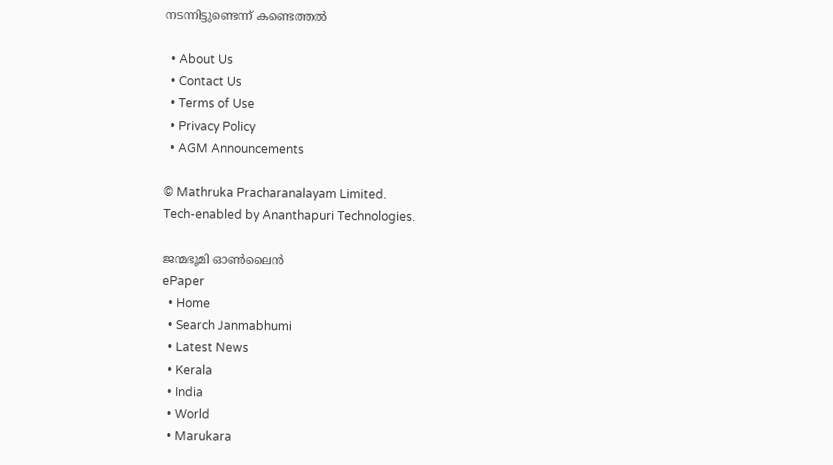നടന്നിട്ടുണ്ടെന്ന് കണ്ടെത്തല്‍

  • About Us
  • Contact Us
  • Terms of Use
  • Privacy Policy
  • AGM Announcements

© Mathruka Pracharanalayam Limited.
Tech-enabled by Ananthapuri Technologies.

ജന്മഭൂമി ഓണ്‍ലൈന്‍
ePaper
  • Home
  • Search Janmabhumi
  • Latest News
  • Kerala
  • India
  • World
  • Marukara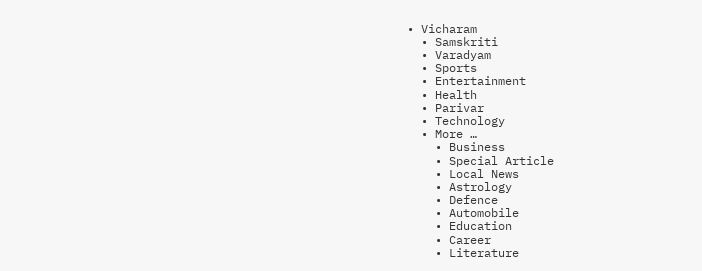• Vicharam
  • Samskriti
  • Varadyam
  • Sports
  • Entertainment
  • Health
  • Parivar
  • Technology
  • More …
    • Business
    • Special Article
    • Local News
    • Astrology
    • Defence
    • Automobile
    • Education
    • Career
    • Literature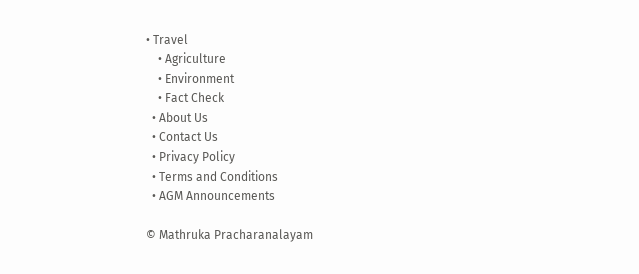• Travel
    • Agriculture
    • Environment
    • Fact Check
  • About Us
  • Contact Us
  • Privacy Policy
  • Terms and Conditions
  • AGM Announcements

© Mathruka Pracharanalayam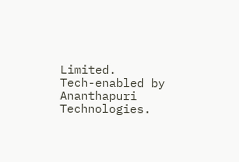Limited.
Tech-enabled by Ananthapuri Technologies.